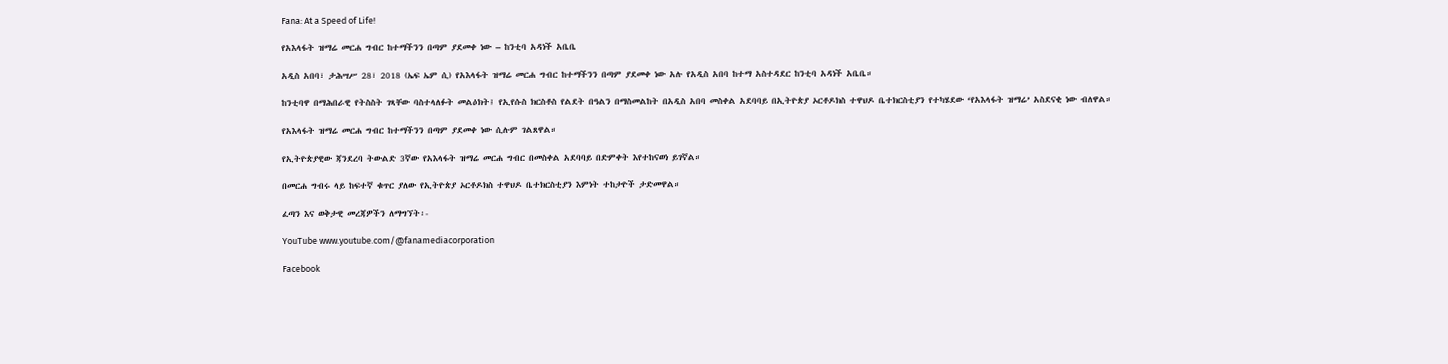Fana: At a Speed of Life!

የአእላፋት ዝማሬ መርሐ ግብር ከተማችንን በጣም ያደመቀ ነው – ከንቲባ አዳነች አቤቤ

አዲስ አበባ፣ ታሕሣሥ 28፣ 2018 (ኤፍ ኤም ሲ) የአእላፋት ዝማሬ መርሐ ግብር ከተማችንን በጣም ያደመቀ ነው አሉ የአዲስ አበባ ከተማ አስተዳደር ከንቲባ አዳነች አቤቤ።

ከንቲባዋ በማሕበራዊ የትስስት ገጻቸው ባስተላለፉት መልዕክት፤ የኢየሱስ ክርስቶስ የልደት በዓልን በማስመልከት በአዲስ አበባ መስቀል አደባባይ በኢትዮጵያ ኦርቶዶክስ ተዋህዶ ቤተክርስቲያን የተካሄደው ‘የአእላፋት ዝማሬ’ አስደናቂ ነው ብለዋል።

የአእላፋት ዝማሬ መርሐ ግብር ከተማችንን በጣም ያደመቀ ነው ሲሉም ገልጸዋል።

የኢትዮጵያዊው ጃንደረባ ትውልድ 3ኛው የአእላፋት ዝማሬ መርሐ ግብር በመስቀል አደባባይ በድምቀት እየተከናወነ ይገኛል።

በመርሐ ግብሩ ላይ ከፍተኛ ቁጥር ያለው የኢትዮጵያ ኦርቶዶክስ ተዋህዶ ቤተክርስቲያን እምነት ተከታዮች ታድመዋል።

ፈጣን እና ወቅታዊ መረጃዎችን ለማግኘት፡-

YouTube www.youtube.com/@fanamediacorporation

Facebook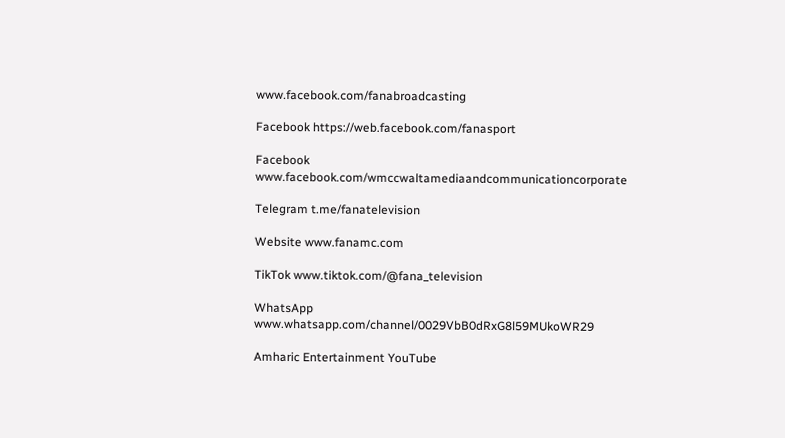www.facebook.com/fanabroadcasting

Facebook https://web.facebook.com/fanasport

Facebook www.facebook.com/wmccwaltamediaandcommunicationcorporate

Telegram t.me/fanatelevision

Website www.fanamc.com

TikTok www.tiktok.com/@fana_television

WhatsApp www.whatsapp.com/channel/0029VbB0dRxG8l59MUkoWR29

Amharic Entertainment YouTube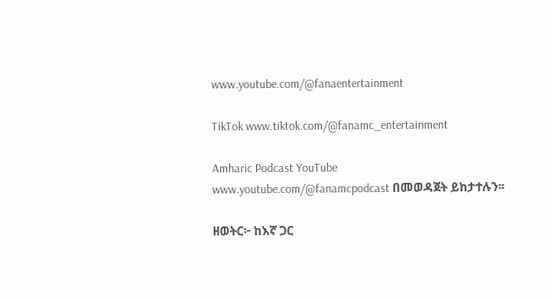www.youtube.com/@fanaentertainment

TikTok www.tiktok.com/@fanamc_entertainment

Amharic Podcast YouTube www.youtube.com/@fanamcpodcast በመወዳጀት ይከታተሉን፡፡

ዘወትር፦ ከእኛ ጋር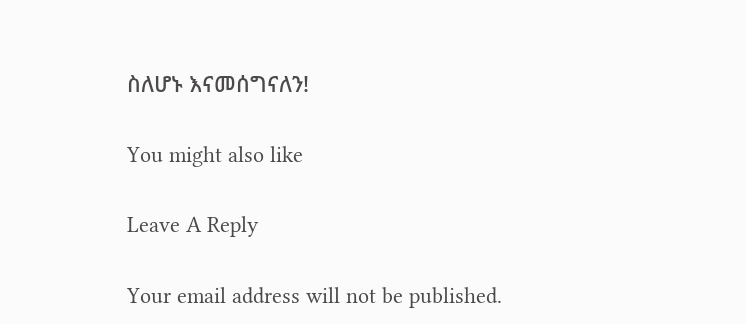ስለሆኑ እናመሰግናለን!

You might also like

Leave A Reply

Your email address will not be published.